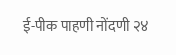ई-पीक पाहणी नोंदणी २४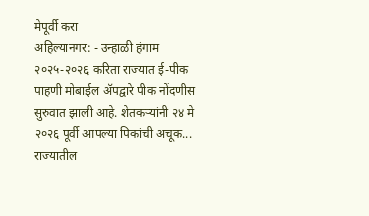मेपूर्वी करा
अहिल्यानगर: - उन्हाळी हंगाम २०२५-२०२६ करिता राज्यात ई-पीक पाहणी मोबाईल ॲपद्वारे पीक नोंदणीस सुरुवात झाली आहे. शेतकऱ्यांनी २४ मे २०२६ पूर्वी आपल्या पिकांची अचूक...
राज्यातील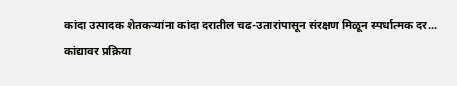कांदा उत्पादक शेतकऱ्यांना कांदा दरातील चढ-उतारांपासून संरक्षण मिळून स्पर्धात्मक दर...
कांद्यावर प्रक्रिया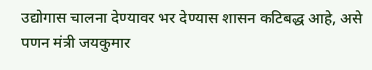उद्योगास चालना देण्यावर भर देण्यास शासन कटिबद्ध आहे, असे पणन मंत्री जयकुमार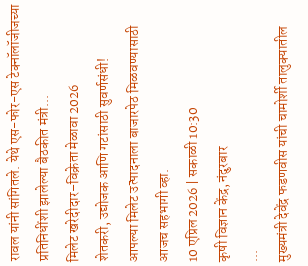रावल यांनी सांगितले. येथे एस-फोर-एस टेक्नॉलॉजीजच्या प्रतिनिधींशी झालेल्या बैठकीत मंत्री...
मिलेट खरेदीदार–विक्रेता मेळावा 2026
शेतकरी, उद्योजक आणि गटांसाठी सुवर्णसंधी!
आपल्या मिलेट उत्पादनाला बाजारपेठ मिळवण्यासाठी आजच सहभागी व्हा.
10 एप्रिल 2026 | सकाळी 10:30
कृषी विज्ञान केंद्र, नंदुरबार
...
मुख्यमंत्री देवेंद्र फडणवीस यांची चामोर्शी तालुक्यातील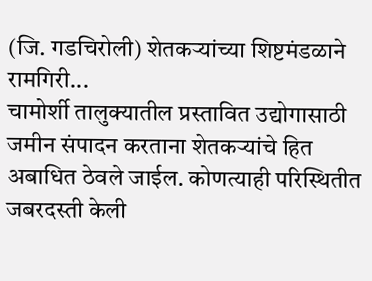(जि. गडचिरोली) शेतकऱ्यांच्या शिष्टमंडळाने रामगिरी...
चामोर्शी तालुक्यातील प्रस्तावित उद्योगासाठी जमीन संपादन करताना शेतकऱ्यांचे हित अबाधित ठेवले जाईल. कोणत्याही परिस्थितीत जबरदस्ती केली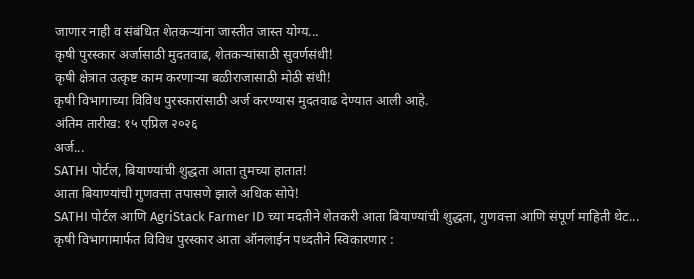जाणार नाही व संबंधित शेतकऱ्यांना जास्तीत जास्त योग्य...
कृषी पुरस्कार अर्जासाठी मुदतवाढ, शेतकऱ्यांसाठी सुवर्णसंधी!
कृषी क्षेत्रात उत्कृष्ट काम करणाऱ्या बळीराजासाठी मोठी संधी!
कृषी विभागाच्या विविध पुरस्कारांसाठी अर्ज करण्यास मुदतवाढ देण्यात आली आहे.
अंतिम तारीख: १५ एप्रिल २०२६
अर्ज...
SATHI पोर्टल, बियाण्यांची शुद्धता आता तुमच्या हातात!
आता बियाण्यांची गुणवत्ता तपासणे झाले अधिक सोपे!
SATHI पोर्टल आणि AgriStack Farmer ID च्या मदतीने शेतकरी आता बियाण्यांची शुद्धता, गुणवत्ता आणि संपूर्ण माहिती थेट...
कृषी विभागामार्फत विविध पुरस्कार आता ऑनलाईन पध्दतीने स्विकारणार :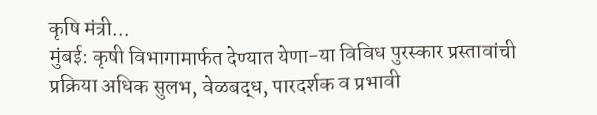कृषि मंत्री...
मुंबई: कृषी विभागामार्फत देण्यात येणा-या विविध पुरस्कार प्रस्तावांची प्रक्रिया अधिक सुलभ, वेळबद्ध, पारदर्शक व प्रभावी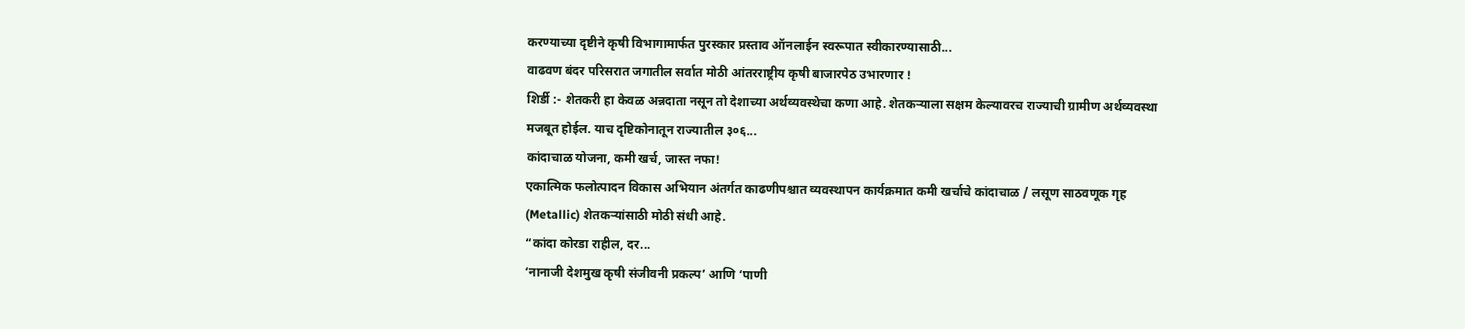करण्याच्या दृष्टीने कृषी विभागामार्फत पुरस्कार प्रस्ताव ऑनलाईन स्वरूपात स्वीकारण्यासाठी...
वाढवण बंदर परिसरात जगातील सर्वात मोठी आंतरराष्ट्रीय कृषी बाजारपेठ उभारणार !
शिर्डी :- शेतकरी हा केवळ अन्नदाता नसून तो देशाच्या अर्थव्यवस्थेचा कणा आहे. शेतकऱ्याला सक्षम केल्यावरच राज्याची ग्रामीण अर्थव्यवस्था मजबूत होईल. याच दृष्टिकोनातून राज्यातील ३०६...
कांदाचाळ योजना, कमी खर्च, जास्त नफा!
एकात्मिक फलोत्पादन विकास अभियान अंतर्गत काढणीपश्चात व्यवस्थापन कार्यक्रमात कमी खर्चाचे कांदाचाळ / लसूण साठवणूक गृह (Metallic) शेतकऱ्यांसाठी मोठी संधी आहे.
“कांदा कोरडा राहील, दर...
‘नानाजी देशमुख कृषी संजीवनी प्रकल्प’ आणि ‘पाणी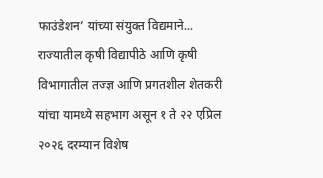फाउंडेशन’ यांच्या संयुक्त विद्यमाने...
राज्यातील कृषी विद्यापीठे आणि कृषी विभागातील तज्ज्ञ आणि प्रगतशील शेतकरी यांचा यामध्ये सहभाग असून १ ते २२ एप्रिल २०२६ दरम्यान विशेष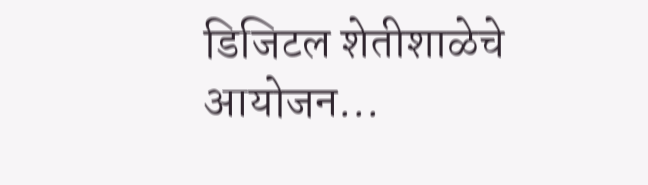डिजिटल शेतीशाळेचे आयोजन...